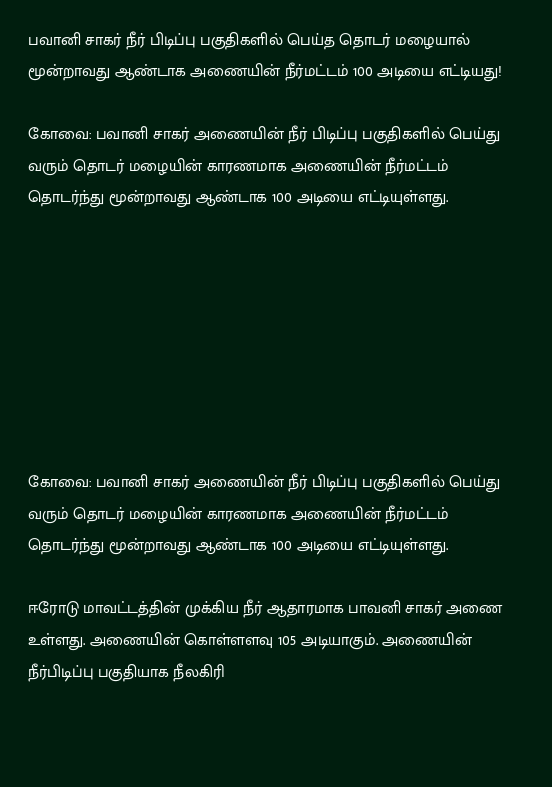பவானி சாகர் நீர் பிடிப்பு பகுதிகளில் பெய்த தொடர் மழையால் மூன்றாவது ஆண்டாக அணையின் நீர்மட்டம் 100 அடியை எட்டியது!

கோவை: பவானி சாகர் அணையின் நீர் பிடிப்பு பகுதிகளில் பெய்து வரும் தொடர் மழையின் காரணமாக அணையின் நீர்மட்டம் தொடர்ந்து மூன்றாவது ஆண்டாக 100 அடியை எட்டியுள்ளது.








கோவை: பவானி சாகர் அணையின் நீர் பிடிப்பு பகுதிகளில் பெய்து வரும் தொடர் மழையின் காரணமாக அணையின் நீர்மட்டம் தொடர்ந்து மூன்றாவது ஆண்டாக 100 அடியை எட்டியுள்ளது.

ஈரோடு மாவட்டத்தின் முக்கிய நீர் ஆதாரமாக பாவனி சாகர் அணை உள்ளது. அணையின் கொள்ளளவு 105 அடியாகும். அணையின் நீர்பிடிப்பு பகுதியாக நீலகிரி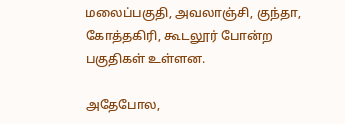மலைப்பகுதி, அவலாஞ்சி, குந்தா, கோத்தகிரி, கூடலூர் போன்ற பகுதிகள் உள்ளன.

அதேபோல,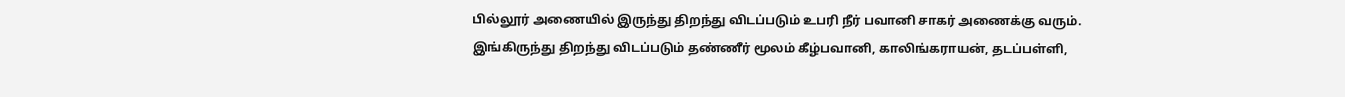பில்லூர் அணையில் இருந்து திறந்து விடப்படும் உபரி நீர் பவானி சாகர் அணைக்கு வரும். இங்கிருந்து திறந்து விடப்படும் தண்ணீர் மூலம் கீழ்பவானி, காலிங்கராயன், தடப்பள்ளி,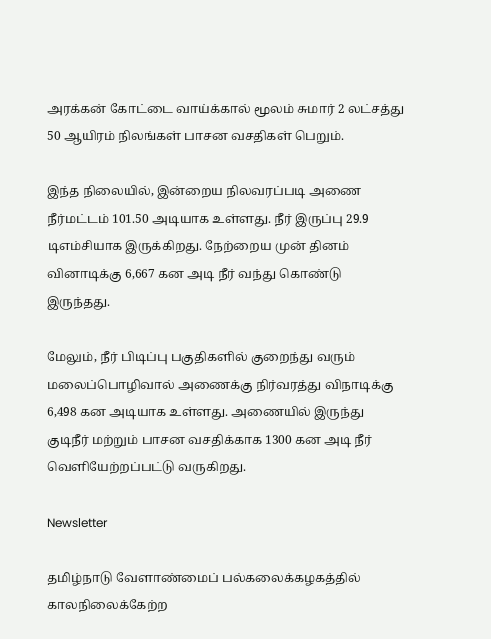அரக்கன் கோட்டை வாய்க்கால் மூலம் சுமார் 2 லட்சத்து 50 ஆயிரம் நிலங்கள் பாசன வசதிகள் பெறும்.

இந்த நிலையில், இன்றைய நிலவரப்படி அணை நீர்மட்டம் 101.50 அடியாக உள்ளது. நீர் இருப்பு 29.9 டிஎம்சியாக இருக்கிறது. நேற்றைய முன் தினம் வினாடிக்கு 6,667 கன அடி நீர் வந்து கொண்டு இருந்தது.

மேலும், நீர் பிடிப்பு பகுதிகளில் குறைந்து வரும் மலைப்பொழிவால் அணைக்கு நிர்வரத்து விநாடிக்கு 6,498 கன அடியாக உள்ளது. அணையில் இருந்து குடிநீர் மற்றும் பாசன வசதிக்காக 1300 கன அடி நீர் வெளியேற்றப்பட்டு வருகிறது.

Newsletter

தமிழ்நாடு வேளாண்மைப் பல்கலைக்கழகத்தில் காலநிலைக்கேற்ற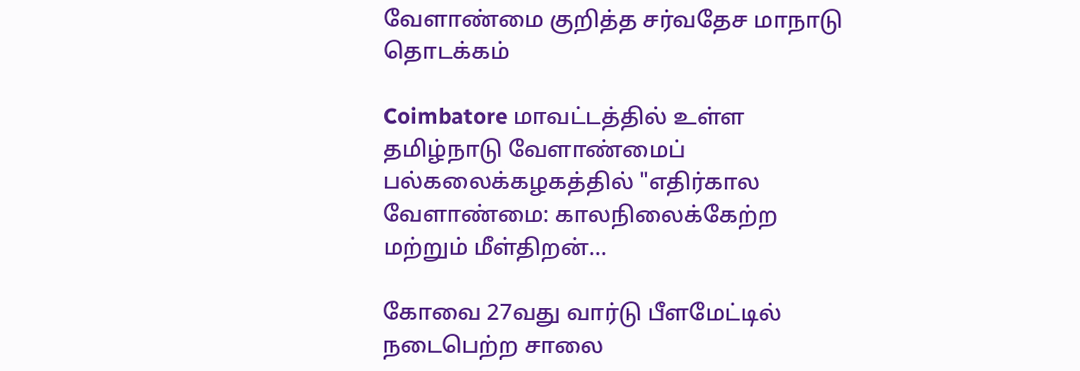வேளாண்மை குறித்த சர்வதேச மாநாடு தொடக்கம்

Coimbatore மாவட்டத்தில் உள்ள தமிழ்நாடு வேளாண்மைப் பல்கலைக்கழகத்தில் "எதிர்கால வேளாண்மை: காலநிலைக்கேற்ற மற்றும் மீள்திறன்...

கோவை 27வது வார்டு பீளமேட்டில் நடைபெற்ற சாலை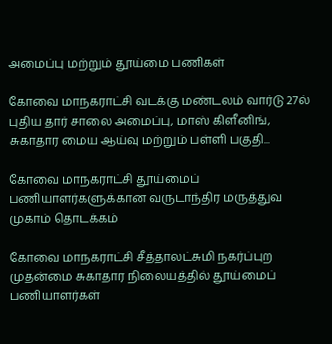அமைப்பு மற்றும் தூய்மை பணிகள்

கோவை மாநகராட்சி வடக்கு மண்டலம் வார்டு 27ல் புதிய தார் சாலை அமைப்பு, மாஸ் கிளீனிங், சுகாதார மைய ஆய்வு மற்றும் பள்ளி பகுதி...

கோவை மாநகராட்சி தூய்மைப் பணியாளர்களுக்கான வருடாந்திர மருத்துவ முகாம் தொடக்கம்

கோவை மாநகராட்சி சீத்தாலட்சுமி நகர்ப்புற முதன்மை சுகாதார நிலையத்தில் தூய்மைப் பணியாளர்கள்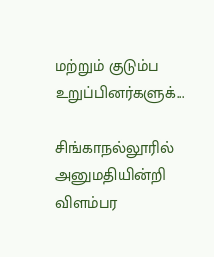மற்றும் குடும்ப உறுப்பினர்களுக்...

சிங்காநல்லூரில் அனுமதியின்றி விளம்பர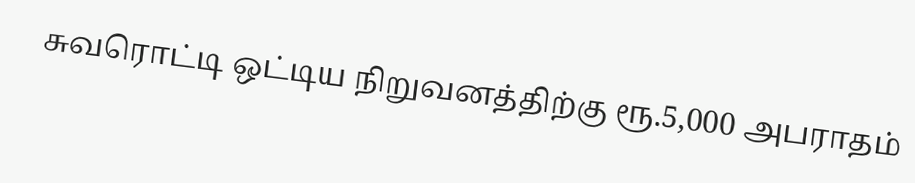சுவரொட்டி ஒட்டிய நிறுவனத்திற்கு ரூ.5,000 அபராதம்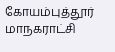கோயம்புத்தூர் மாநகராட்சி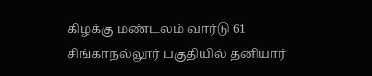கிழக்கு மண்டலம் வார்டு 61 சிங்காநல்லூர் பகுதியில் தனியார்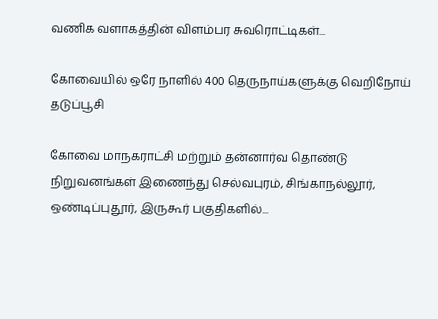வணிக வளாகத்தின் விளம்பர சுவரொட்டிகள்...

கோவையில் ஒரே நாளில் 400 தெருநாய்களுக்கு வெறிநோய் தடுப்பூசி

கோவை மாநகராட்சி மற்றும் தன்னார்வ தொண்டு நிறுவனங்கள் இணைந்து செல்வபுரம், சிங்காநல்லூர், ஒண்டிப்புதூர், இருகூர் பகுதிகளில்...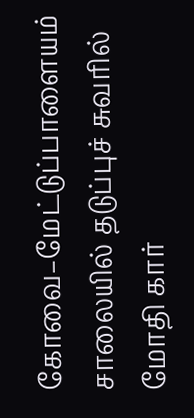கோவை–மேட்டுப்பாளையம் சாலையில் தடுப்புச் சுவரில் மோதி கார்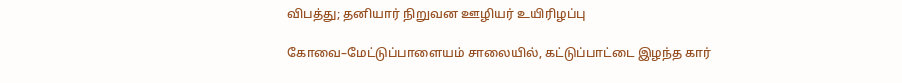விபத்து; தனியார் நிறுவன ஊழியர் உயிரிழப்பு

கோவை–மேட்டுப்பாளையம் சாலையில், கட்டுப்பாட்டை இழந்த கார்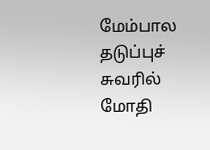மேம்பால தடுப்புச் சுவரில் மோதி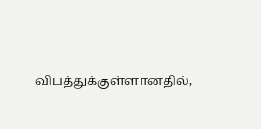விபத்துக்குள்ளானதில்,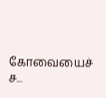கோவையைச் ச...